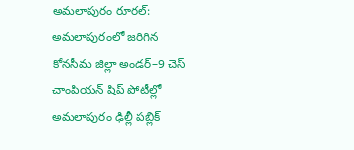అమలాపురం రూరల్: అమలాపురంలో జరిగిన కోనసీమ జిల్లా అండర్–9 చెస్ చాంపియన్ షిప్ పోటీల్లో అమలాపురం ఢిల్లీ పబ్లిక్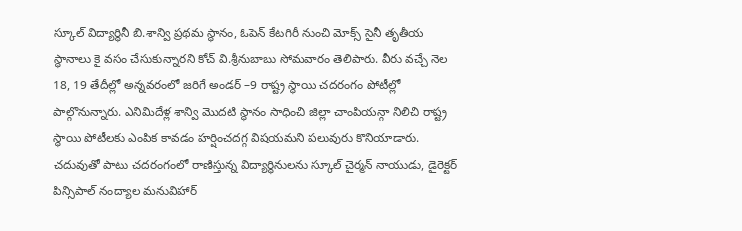స్కూల్ విద్యార్థినీ బి.శాన్వి ప్రథమ స్థానం, ఓపెన్ కేటగిరీ నుంచి మోక్స్ సైనీ తృతీయ స్థానాలు కై వసం చేసుకున్నారని కోచ్ వి.శ్రీనుబాబు సోమవారం తెలిపారు. వీరు వచ్చే నెల 18, 19 తేదీల్లో అన్నవరంలో జరిగే అండర్ –9 రాష్ట్ర స్థాయి చదరంగం పోటీల్లో పాల్గొనున్నారు. ఎనిమిదేళ్ల శాన్వి మొదటి స్థానం సాధించి జిల్లా చాంపియన్గా నిలిచి రాష్ట్ర స్థాయి పోటీలకు ఎంపిక కావడం హర్షించదగ్గ విషయమని పలువురు కొనియాడారు. చదువుతో పాటు చదరంగంలో రాణిస్తున్న విద్యార్థినులను స్కూల్ చైర్మన్ నాయుడు, డైరెక్టర్ పిన్సిపాల్ నంద్యాల మనువిహార్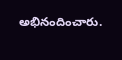అభినందించారు.